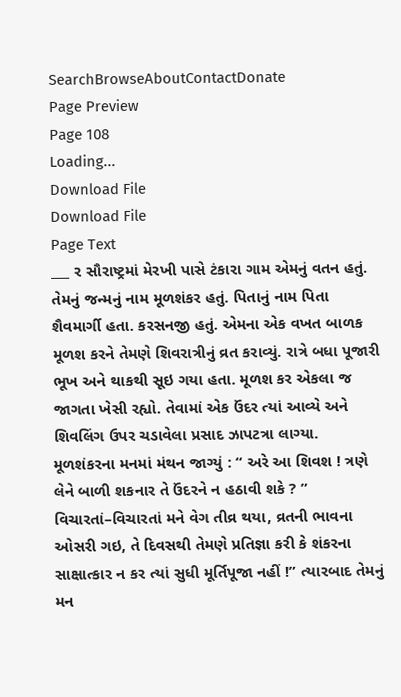SearchBrowseAboutContactDonate
Page Preview
Page 108
Loading...
Download File
Download File
Page Text
___ ર સૌરાષ્ટ્રમાં મેરખી પાસે ટંકારા ગામ એમનું વતન હતું. તેમનું જન્મનું નામ મૂળશંકર હતું. પિતાનું નામ પિતા શૈવમાર્ગી હતા. કરસનજી હતું. એમના એક વખત બાળક મૂળશ કરને તેમણે શિવરાત્રીનું વ્રત કરાવ્યું. રાત્રે બધા પૂજારી ભૂખ અને થાકથી સૂઇ ગયા હતા. મૂળશ કર એકલા જ જાગતા ખેસી રહ્યો. તેવામાં એક ઉંદર ત્યાં આવ્યે અને શિવલિંગ ઉપર ચડાવેલા પ્રસાદ ઝાપટત્રા લાગ્યા. મૂળશંકરના મનમાં મંથન જાગ્યું : “ અરે આ શિવશ ! ત્રણે લેને બાળી શકનાર તે ઉંદરને ન હઠાવી શકે ? ” વિચારતાં–વિચારતાં મને વેગ તીવ્ર થયા, વ્રતની ભાવના ઓસરી ગઇ, તે દિવસથી તેમણે પ્રતિજ્ઞા કરી કે શંકરના સાક્ષાત્કાર ન કર ત્યાં સુધી મૂર્તિપૂજા નહીં !” ત્યારબાદ તેમનું મન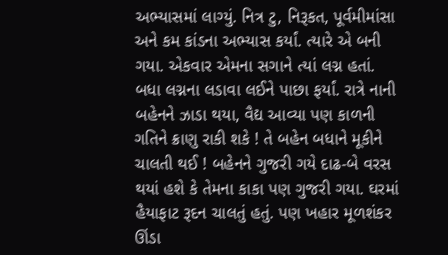અભ્યાસમાં લાગ્યું. નિત્ર ટુ, નિરૂકત, પૂર્વમીમાંસા અને કમ કાંડના અભ્યાસ કર્યાં. ત્યારે એ બની ગયા. એકવાર એમના સગાને ત્યાં લગ્ન હતાં. બધા લગ્નના લડાવા લઈને પાછા ફર્યાં. રાત્રે નાની બહેનને ઝાડા થયા, વૈદ્ય આવ્યા પણ કાળની ગતિને ક્રાણુ રાકી શકે ! તે બહેન બધાને મૂકીને ચાલતી થઈ ! બહેનને ગુજરી ગયે દાઢ-બે વરસ થયાં હશે કે તેમના કાકા પણ ગુજરી ગયા. ઘરમાં હૈયાફાટ રૂદન ચાલતું હતું. પણ ખહાર મૂળશંકર ઊંડા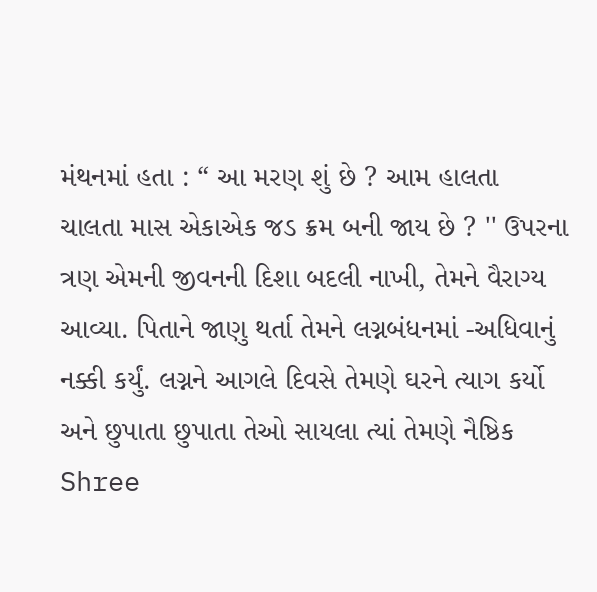મંથનમાં હતા : “ આ મરણ શું છે ? આમ હાલતા ચાલતા માસ એકાએક જડ ક્રમ બની જાય છે ? '' ઉપરના ત્રણ એમની જીવનની દિશા બદલી નાખી, તેમને વૈરાગ્ય આવ્યા. પિતાને જાણુ થર્તા તેમને લગ્નબંધનમાં -અધિવાનું નક્કી કર્યું. લગ્નને આગલે દિવસે તેમણે ઘરને ત્યાગ કર્યો અને છુપાતા છુપાતા તેઓ સાયલા ત્યાં તેમણે નૈષ્ઠિક Shree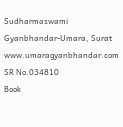Sudharmaswami Gyanbhandar-Umara, Surat www.umaragyanbhandar.com
SR No.034810
Book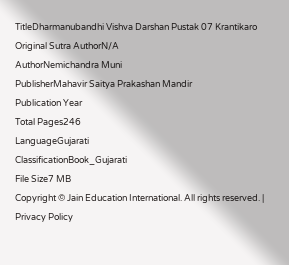TitleDharmanubandhi Vishva Darshan Pustak 07 Krantikaro
Original Sutra AuthorN/A
AuthorNemichandra Muni
PublisherMahavir Saitya Prakashan Mandir
Publication Year
Total Pages246
LanguageGujarati
ClassificationBook_Gujarati
File Size7 MB
Copyright © Jain Education International. All rights reserved. | Privacy Policy